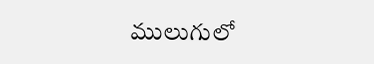ములుగులో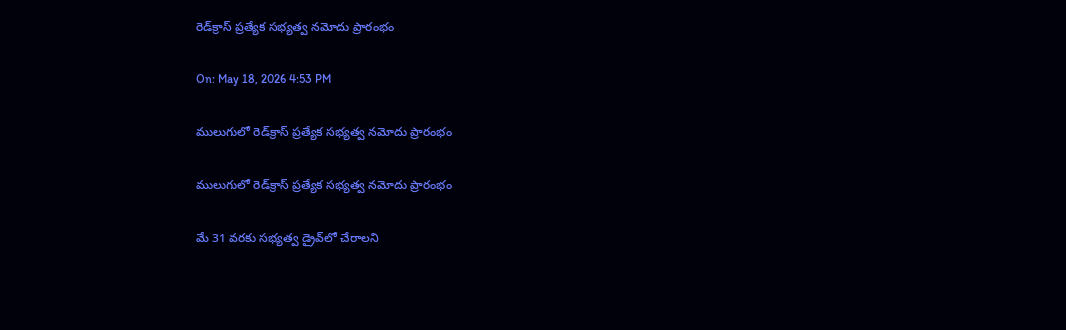రెడ్‌క్రాస్ ప్రత్యేక సభ్యత్వ నమోదు ప్రారంభం

On: May 18, 2026 4:53 PM

ములుగులో రెడ్‌క్రాస్ ప్రత్యేక సభ్యత్వ నమోదు ప్రారంభం

ములుగులో రెడ్‌క్రాస్ ప్రత్యేక సభ్యత్వ నమోదు ప్రారంభం

మే 31 వరకు సభ్యత్వ డ్రైవ్‌లో చేరాలని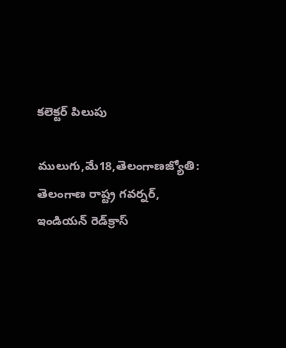కలెక్టర్ పిలుపు

ములుగు,మే18,తెలంగాణజ్యోతి: తెలంగాణ రాష్ట్ర గవర్నర్, ఇండియన్ రెడ్‌క్రాస్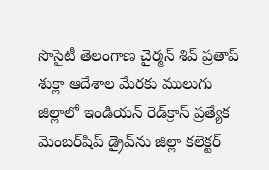సొసైటీ తెలంగాణ చైర్మన్ శివ్ ప్రతాప్ శుక్లా ఆదేశాల మేరకు ములుగు జిల్లాలో ఇండియన్ రెడ్‌క్రాస్ ప్రత్యేక మెంబర్‌షిప్ డ్రైవ్‌ను జిల్లా కలెక్టర్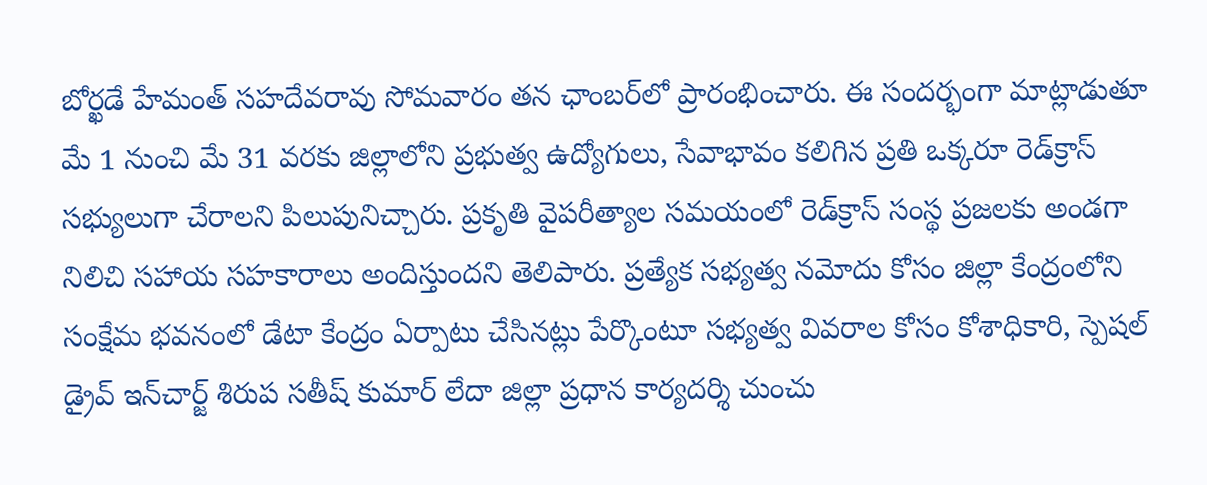బోర్ఖడే హేమంత్ సహదేవరావు సోమవారం తన ఛాంబర్‌లో ప్రారంభించారు. ఈ సందర్భంగా మాట్లాడుతూ మే 1 నుంచి మే 31 వరకు జిల్లాలోని ప్రభుత్వ ఉద్యోగులు, సేవాభావం కలిగిన ప్రతి ఒక్కరూ రెడ్‌క్రాస్ సభ్యులుగా చేరాలని పిలుపునిచ్చారు. ప్రకృతి వైపరీత్యాల సమయంలో రెడ్‌క్రాస్ సంస్థ ప్రజలకు అండగా నిలిచి సహాయ సహకారాలు అందిస్తుందని తెలిపారు. ప్రత్యేక సభ్యత్వ నమోదు కోసం జిల్లా కేంద్రంలోని సంక్షేమ భవనంలో డేటా కేంద్రం ఏర్పాటు చేసినట్లు పేర్కొంటూ సభ్యత్వ వివరాల కోసం కోశాధికారి, స్పెషల్ డ్రైవ్ ఇన్‌చార్జ్ శిరుప సతీష్ కుమార్ లేదా జిల్లా ప్రధాన కార్యదర్శి చుంచు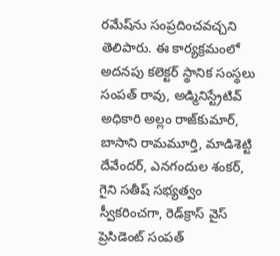రమేష్‌ను సంప్రదించవచ్చని తెలిపారు. ఈ కార్యక్రమంలో అదనపు కలెక్టర్ స్థానిక సంస్థలు సంపత్ రావు, అడ్మినిస్ట్రేటివ్ అధికారి అల్లం రాజ్‌కుమార్, బాసాని రామమూర్తి, మాడిశెట్టి దేవేందర్, ఎనగందుల శంకర్, గైని సతీష్ సభ్యత్వం స్వీకరించగా, రెడ్‌క్రాస్ వైస్ ప్రెసిడెంట్ సంపత్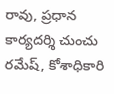రావు, ప్రధాన కార్యదర్శి చుంచు రమేష్, కోశాధికారి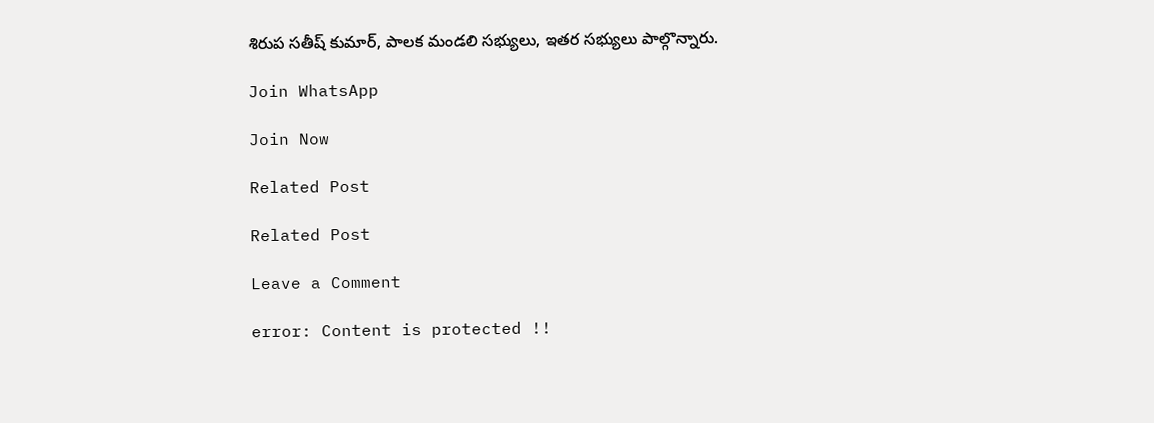శిరుప సతీష్ కుమార్, పాలక మండలి సభ్యులు, ఇతర సభ్యులు పాల్గొన్నారు.

Join WhatsApp

Join Now

Related Post

Related Post

Leave a Comment

error: Content is protected !!